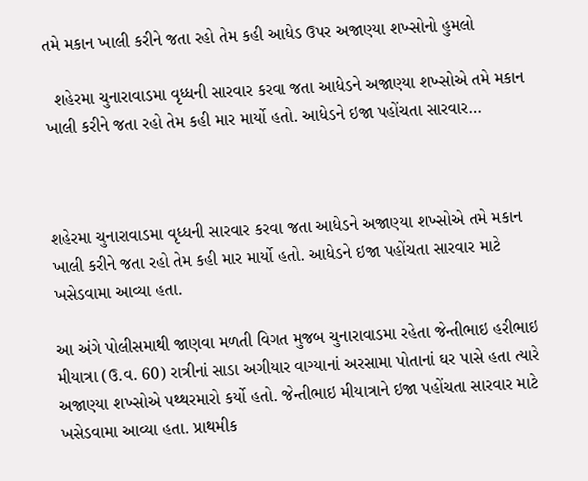તમે મકાન ખાલી કરીને જતા રહો તેમ કહી આધેડ ઉપર અજાણ્યા શખ્સોનો હુમલો

  શહેરમા ચુનારાવાડમા વૃધ્ધની સારવાર કરવા જતા આધેડને અજાણ્યા શખ્સોએ તમે મકાન ખાલી કરીને જતા રહો તેમ કહી માર માર્યો હતો. આધેડને ઇજા પહોંચતા સારવાર…



શહેરમા ચુનારાવાડમા વૃધ્ધની સારવાર કરવા જતા આધેડને અજાણ્યા શખ્સોએ તમે મકાન ખાલી કરીને જતા રહો તેમ કહી માર માર્યો હતો. આધેડને ઇજા પહોંચતા સારવાર માટે ખસેડવામા આવ્યા હતા.

આ અંગે પોલીસમાથી જાણવા મળતી વિગત મુજબ ચુનારાવાડમા રહેતા જેન્તીભાઇ હરીભાઇ મીયાત્રા (ઉ.વ. 60) રાત્રીનાં સાડા અગીયાર વાગ્યાનાં અરસામા પોતાનાં ઘર પાસે હતા ત્યારે અજાણ્યા શખ્સોએ પથ્થરમારો કર્યો હતો. જેન્તીભાઇ મીયાત્રાને ઇજા પહોંચતા સારવાર માટે ખસેડવામા આવ્યા હતા. પ્રાથમીક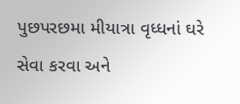પુછપરછમા મીયાત્રા વૃધ્ધનાં ઘરે સેવા કરવા અને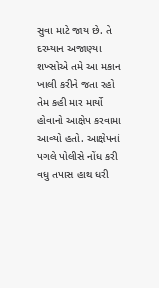સુવા માટે જાય છે. તે દરમ્યાન અજાણ્યા શખ્સોએ તમે આ મકાન ખાલી કરીને જતા રહો તેમ કહી માર માર્યો હોવાનો આક્ષેપ કરવામા આવ્યો હતો. આક્ષેપનાં પગલે પોલીસે નોંધ કરી વધુ તપાસ હાથ ધરી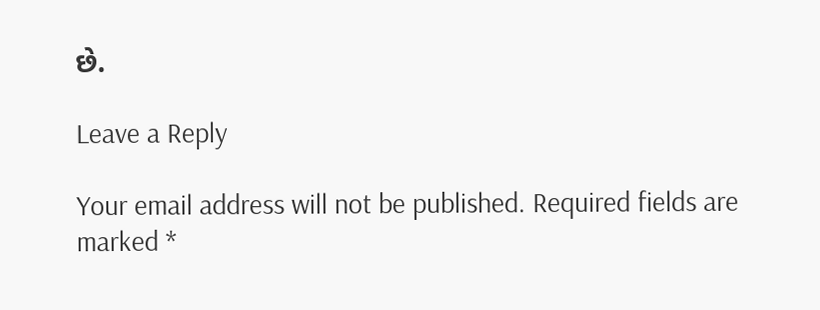છે.

Leave a Reply

Your email address will not be published. Required fields are marked *